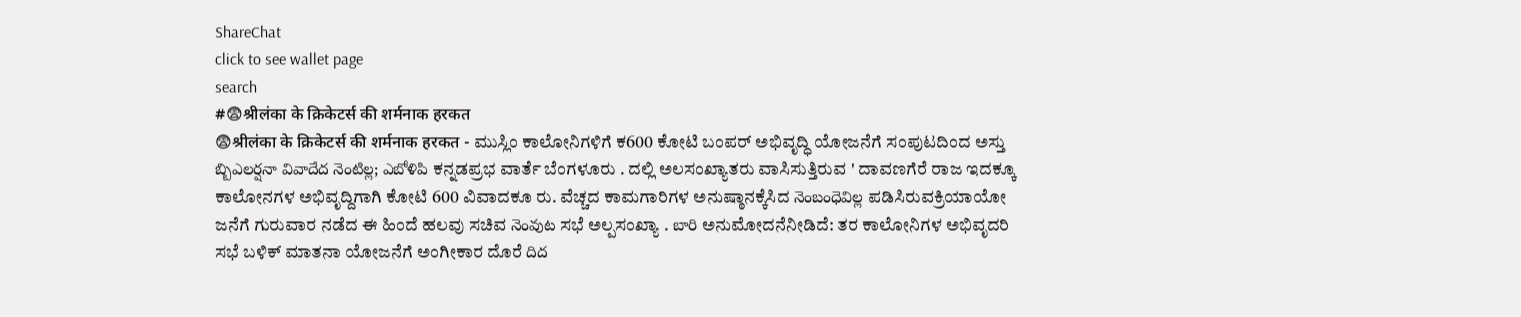ShareChat
click to see wallet page
search
#😨श्रीलंका के क्रिकेटर्स की शर्मनाक हरकत
😨श्रीलंका के क्रिकेटर्स की शर्मनाक हरकत - ಮುಸ್ಲಿಂ ಕಾಲೋನಿಗಳಿಗೆ ಕ600 ಕೋಟಿ ಬಂಪರ್ ಅಭಿವೃದ್ಧಿ ಯೋಜನೆಗೆ ಸಂಪುಟದಿಂದ ಅಸ್ತು బ్బిఎలర్షనా వివాదేద నెంటిల్ల; ఎబోళిపి ಕನ್ನಡಪ್ರಭ ವಾರ್ತೆ ಬೆಂಗಳೂರು . ದಲ್ಲಿ ಅಲಸಂಖ್ಯಾತರು ವಾಸಿಸುತ್ತಿರುವ ' ದಾವಣಗೆರೆ ರಾಜ ಇದಕ್ಕೂ ಕಾಲೋನಗಳ ಅಭಿವೃದ್ದಿಗಾಗಿ ಕೋಟಿ 600 ವಿವಾದಕೂ ರು. ವೆಚ್ಚದ ಕಾಮಗಾರಿಗಳ ಅನುಷ್ಠಾನಕ್ಕೆಸಿದ నెంబంధెవిల్ల ಪಡಿಸಿರುವಕ್ರಿಯಾಯೋ  ಜನೆಗೆ ಗುರುವಾರ ನಡೆದ ಈ ಹಿಂದೆ ಹಲವು ಸಚಿವ నెంవుట ಸಭೆ ಅಲ್ಪಸಂಖ್ಯಾ . బారి ಅನುಮೋದನೆನೀಡಿದೆ: ತರ ಕಾಲೋನಿಗಳ ಅಭಿವೃದರಿ ಸಭೆ ಬಳಿಕ್ ಮಾತನಾ ಯೋಜನೆಗೆ ಅಂಗೀಕಾರ ದೊರೆ దిద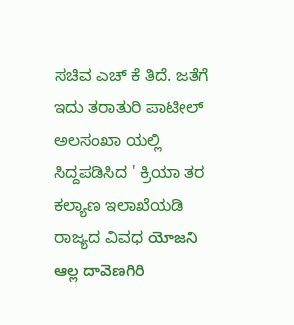ಸಚಿವ ಎಚ್ ಕೆ ತಿದೆ. ಜತೆಗೆ ಇದು ತರಾತುರಿ ಪಾಟೀಲ್ ಅಲಸಂಖಾ ಯಲ್ಲಿ ಸಿದ್ದಪಡಿಸಿದ ' ಕ್ರಿಯಾ ತರ ಕಲ್ಯಾಣ ಇಲಾಖೆಯಡಿ ರಾಜ್ಯದ ವಿವಧ యోజని ఆల్ల దావెణగిరి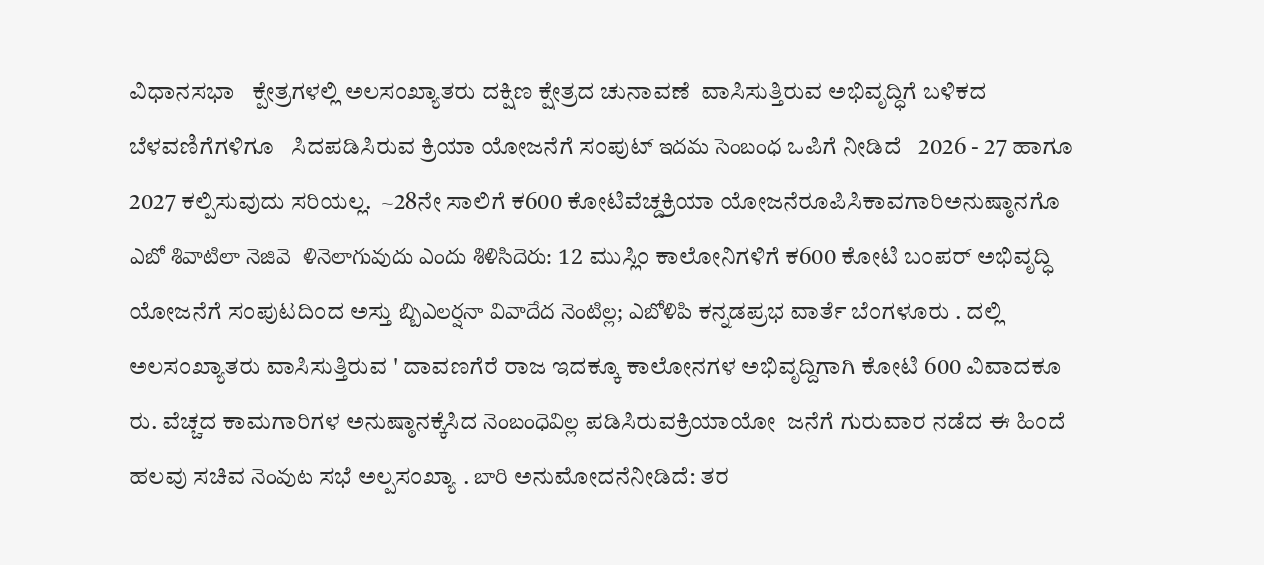ವಿಧಾನಸಭಾ   ಕ್ಪೇತ್ರಗಳಲ್ಲಿ ಅಲಸಂಖ್ಯಾತರು ದಕ್ಷಿಣ ಕ್ಷೇತ್ರದ ಚುನಾವಣೆ  ವಾಸಿಸುತ್ತಿರುವ ಅಭಿವೃದ್ಧಿಗೆ ಬಳಿಕದ ಬೆಳವಣಿಗೆಗಳಿಗೂ   ಸಿದಪಡಿಸಿರುವ ಕ್ರಿಯಾ ಯೋಜನೆಗೆ ಸಂಪುಟ್ ఇదమ సెంబంధ ಒಪಿಗೆ ನೀಡಿದೆ   2026 - 27 ಹಾಗೂ 2027 ಕಲ್ಪಿಸುವುದು ಸರಿಯಲ್ಲ.  ~28ನೇ ಸಾಲಿಗೆ ಕ600 ಕೋಟಿವೆಚ್ದಕ್ರಿಯಾ ಯೋಜನೆರೂಪಿಸಿಕಾವಗಾರಿಅನುಷ್ಠಾನಗೊ ఎబో శివాటిలా నెజివె  ళినెలాగువుదు ఎందు శిళిసిదెరు: 12 ಮುಸ್ಲಿಂ ಕಾಲೋನಿಗಳಿಗೆ ಕ600 ಕೋಟಿ ಬಂಪರ್ ಅಭಿವೃದ್ಧಿ ಯೋಜನೆಗೆ ಸಂಪುಟದಿಂದ ಅಸ್ತು బ్బిఎలర్షనా వివాదేద నెంటిల్ల; ఎబోళిపి ಕನ್ನಡಪ್ರಭ ವಾರ್ತೆ ಬೆಂಗಳೂರು . ದಲ್ಲಿ ಅಲಸಂಖ್ಯಾತರು ವಾಸಿಸುತ್ತಿರುವ ' ದಾವಣಗೆರೆ ರಾಜ ಇದಕ್ಕೂ ಕಾಲೋನಗಳ ಅಭಿವೃದ್ದಿಗಾಗಿ ಕೋಟಿ 600 ವಿವಾದಕೂ ರು. ವೆಚ್ಚದ ಕಾಮಗಾರಿಗಳ ಅನುಷ್ಠಾನಕ್ಕೆಸಿದ నెంబంధెవిల్ల ಪಡಿಸಿರುವಕ್ರಿಯಾಯೋ  ಜನೆಗೆ ಗುರುವಾರ ನಡೆದ ಈ ಹಿಂದೆ ಹಲವು ಸಚಿವ నెంవుట ಸಭೆ ಅಲ್ಪಸಂಖ್ಯಾ . బారి ಅನುಮೋದನೆನೀಡಿದೆ: ತರ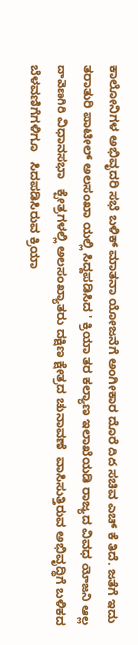ಕಾಲೋನಿಗಳ ಅಭಿವೃದರಿ ಸಭೆ ಬಳಿಕ್ ಮಾತನಾ ಯೋಜನೆಗೆ ಅಂಗೀಕಾರ ದೊರೆ దిద ಸಚಿವ ಎಚ್ ಕೆ ತಿದೆ. ಜತೆಗೆ ಇದು ತರಾತುರಿ ಪಾಟೀಲ್ ಅಲಸಂಖಾ ಯಲ್ಲಿ ಸಿದ್ದಪಡಿಸಿದ ' ಕ್ರಿಯಾ ತರ ಕಲ್ಯಾಣ ಇಲಾಖೆಯಡಿ ರಾಜ್ಯದ ವಿವಧ యోజని ఆల్ల దావెణగిరి ವಿಧಾನಸಭಾ   ಕ್ಪೇತ್ರಗಳಲ್ಲಿ ಅಲಸಂಖ್ಯಾತರು ದಕ್ಷಿಣ ಕ್ಷೇತ್ರದ ಚುನಾವಣೆ  ವಾಸಿಸುತ್ತಿರುವ ಅಭಿವೃದ್ಧಿಗೆ ಬಳಿಕದ ಬೆಳವಣಿಗೆಗಳಿಗೂ   ಸಿದಪಡಿಸಿರುವ ಕ್ರಿಯಾ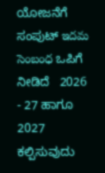ಯೋಜನೆಗೆ ಸಂಪುಟ್ ఇదమ సెంబంధ ಒಪಿಗೆ ನೀಡಿದೆ   2026 - 27 ಹಾಗೂ 2027 ಕಲ್ಪಿಸುವುದು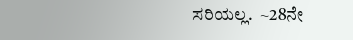ಸರಿಯಲ್ಲ.  ~28ನೇ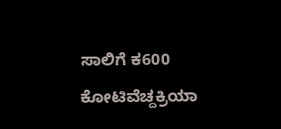ಸಾಲಿಗೆ ಕ600 ಕೋಟಿವೆಚ್ದಕ್ರಿಯಾ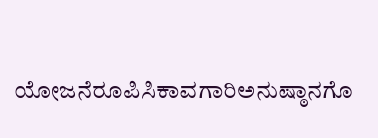ಯೋಜನೆರೂಪಿಸಿಕಾವಗಾರಿಅನುಷ್ಠಾನಗೊ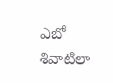ఎబో శివాటిలా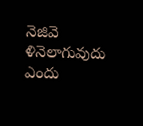నెజివె  ళినెలాగువుదు ఎందు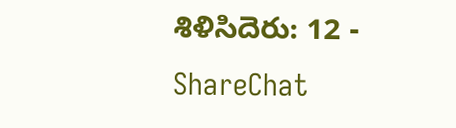శిళిసిదెరు: 12 - ShareChat